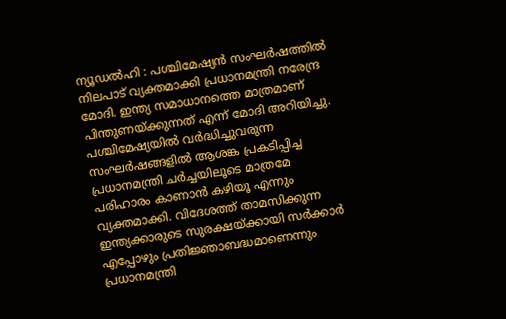ന്യൂഡൽഹി : പശ്ചിമേഷ്യൻ സംഘർഷത്തിൽ നിലപാട് വ്യക്തമാക്കി പ്രധാനമന്ത്രി നരേന്ദ്ര മോദി. ഇന്ത്യ സമാധാനത്തെ മാത്രമാണ് പിന്തുണയ്ക്കുന്നത് എന്ന് മോദി അറിയിച്ചു. പശ്ചിമേഷ്യയിൽ വർദ്ധിച്ചുവരുന്ന സംഘർഷങ്ങളിൽ ആശങ്ക പ്രകടിപ്പിച്ച പ്രധാനമന്ത്രി ചർച്ചയിലൂടെ മാത്രമേ പരിഹാരം കാണാൻ കഴിയൂ എന്നും വ്യക്തമാക്കി. വിദേശത്ത് താമസിക്കുന്ന ഇന്ത്യക്കാരുടെ സുരക്ഷയ്ക്കായി സർക്കാർ എപ്പോഴും പ്രതിജ്ഞാബദ്ധമാണെന്നും പ്രധാനമന്ത്രി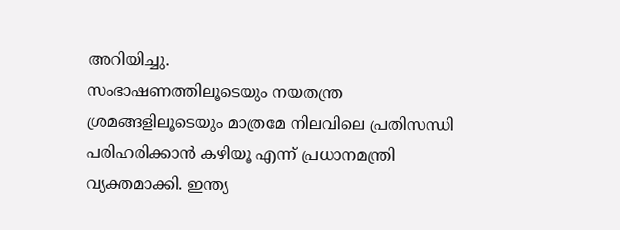അറിയിച്ചു.
സംഭാഷണത്തിലൂടെയും നയതന്ത്ര ശ്രമങ്ങളിലൂടെയും മാത്രമേ നിലവിലെ പ്രതിസന്ധി പരിഹരിക്കാൻ കഴിയൂ എന്ന് പ്രധാനമന്ത്രി വ്യക്തമാക്കി. ഇന്ത്യ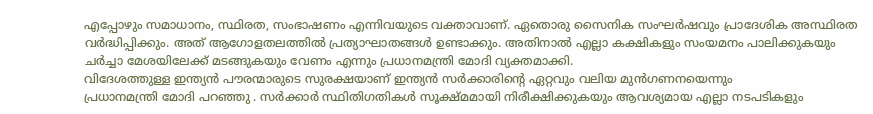എപ്പോഴും സമാധാനം, സ്ഥിരത, സംഭാഷണം എന്നിവയുടെ വക്താവാണ്. ഏതൊരു സൈനിക സംഘർഷവും പ്രാദേശിക അസ്ഥിരത വർദ്ധിപ്പിക്കും. അത് ആഗോളതലത്തിൽ പ്രത്യാഘാതങ്ങൾ ഉണ്ടാക്കും. അതിനാൽ എല്ലാ കക്ഷികളും സംയമനം പാലിക്കുകയും ചർച്ചാ മേശയിലേക്ക് മടങ്ങുകയും വേണം എന്നും പ്രധാനമന്ത്രി മോദി വ്യക്തമാക്കി.
വിദേശത്തുള്ള ഇന്ത്യൻ പൗരന്മാരുടെ സുരക്ഷയാണ് ഇന്ത്യൻ സർക്കാരിന്റെ ഏറ്റവും വലിയ മുൻഗണനയെന്നും
പ്രധാനമന്ത്രി മോദി പറഞ്ഞു . സർക്കാർ സ്ഥിതിഗതികൾ സൂക്ഷ്മമായി നിരീക്ഷിക്കുകയും ആവശ്യമായ എല്ലാ നടപടികളും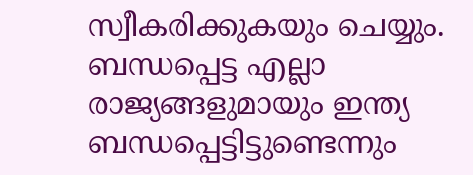സ്വീകരിക്കുകയും ചെയ്യും. ബന്ധപ്പെട്ട എല്ലാ രാജ്യങ്ങളുമായും ഇന്ത്യ ബന്ധപ്പെട്ടിട്ടുണ്ടെന്നും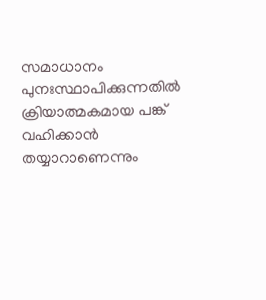സമാധാനം പുനഃസ്ഥാപിക്കുന്നതിൽ ക്രിയാത്മകമായ പങ്ക് വഹിക്കാൻ തയ്യാറാണെന്നും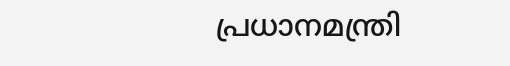പ്രധാനമന്ത്രി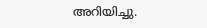അറിയിച്ചു.